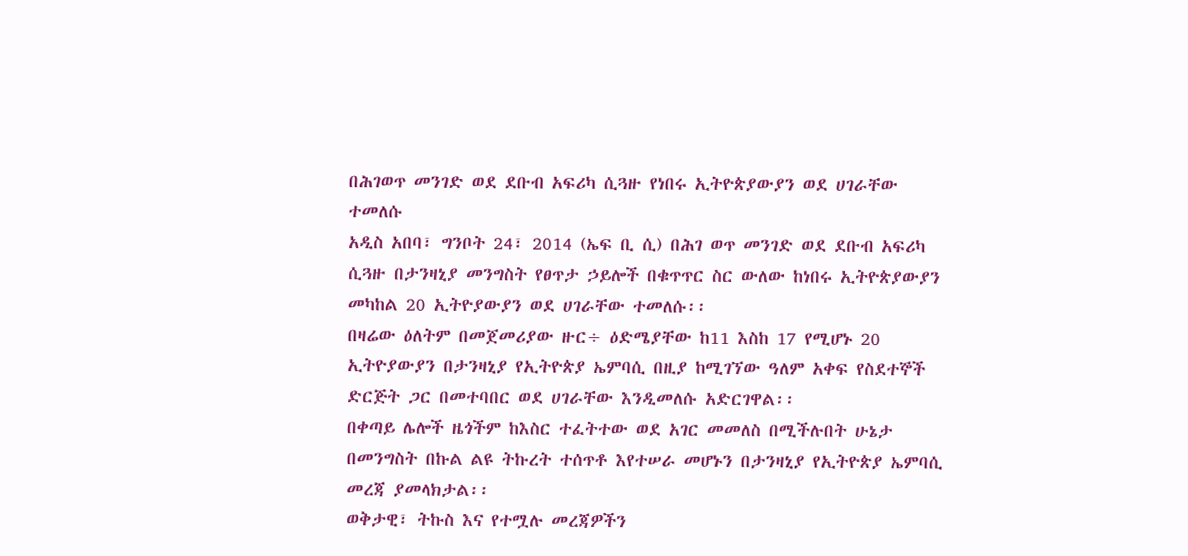በሕገወጥ መንገድ ወደ ደቡብ አፍሪካ ሲጓዙ የነበሩ ኢትዮጵያውያን ወደ ሀገራቸው ተመለሱ
አዲስ አበባ፣ ግንቦት 24፣ 2014 (ኤፍ ቢ ሲ) በሕገ ወጥ መንገድ ወደ ደቡብ አፍሪካ ሲጓዙ በታንዛኒያ መንግስት የፀጥታ ኃይሎች በቁጥጥር ስር ውለው ከነበሩ ኢትዮጵያውያን መካከል 20 ኢትዮያውያን ወደ ሀገራቸው ተመለሱ፡፡
በዛሬው ዕለትም በመጀመሪያው ዙር÷ ዕድሜያቸው ከ11 እስከ 17 የሚሆኑ 20 ኢትዮያውያን በታንዛኒያ የኢትዮጵያ ኤምባሲ በዚያ ከሚገኘው ዓለም አቀፍ የስደተኞች ድርጅት ጋር በመተባበር ወደ ሀገራቸው እንዲመለሱ አድርገዋል፡፡
በቀጣይ ሌሎች ዜጎችም ከእስር ተፈትተው ወደ አገር መመለስ በሚችሉበት ሁኔታ በመንግስት በኩል ልዩ ትኩረት ተሰጥቶ እየተሠራ መሆኑን በታንዛኒያ የኢትዮጵያ ኤምባሲ መረጃ ያመላክታል፡፡
ወቅታዊ፣ ትኩስ እና የተሟሉ መረጃዎችን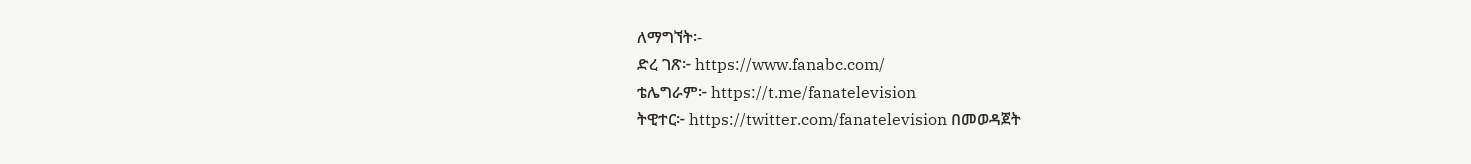ለማግኘት፡-
ድረ ገጽ፦ https://www.fanabc.com/
ቴሌግራም፦ https://t.me/fanatelevision
ትዊተር፦ https://twitter.com/fanatelevision በመወዳጀት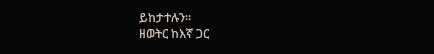ይከታተሉን፡፡
ዘወትር ከእኛ ጋር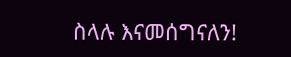ስላሉ እናመሰግናለን!